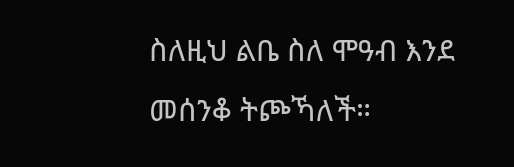ስለዚህ ልቤ ስለ ሞዓብ እንደ መሰንቆ ትጮኻለች።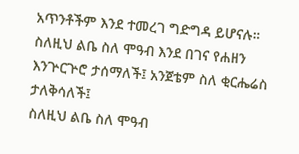አጥንቶችም እንደ ተመረገ ግድግዳ ይሆናሉ።
ስለዚህ ልቤ ስለ ሞዓብ እንደ በገና የሐዘን እንጕርጕሮ ታሰማለች፤ አንጀቴም ስለ ቂርሔሬስ ታለቅሳለች፤
ስለዚህ ልቤ ስለ ሞዓብ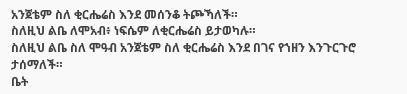አንጀቴም ስለ ቂርሔሬስ እንደ መሰንቆ ትጮኻለች።
ስለዚህ ልቤ ለሞአብ፥ ነፍሴም ለቂርሔሬስ ይታወካሉ።
ስለዚህ ልቤ ስለ ሞዓብ አንጀቴም ስለ ቂርሔሬስ እንደ በገና የኀዘን እንጉርጉሮ ታሰማለች።
ቤት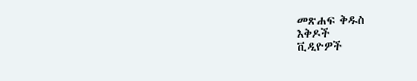መጽሐፍ ቅዱስ
እቅዶች
ቪዲዮዎች